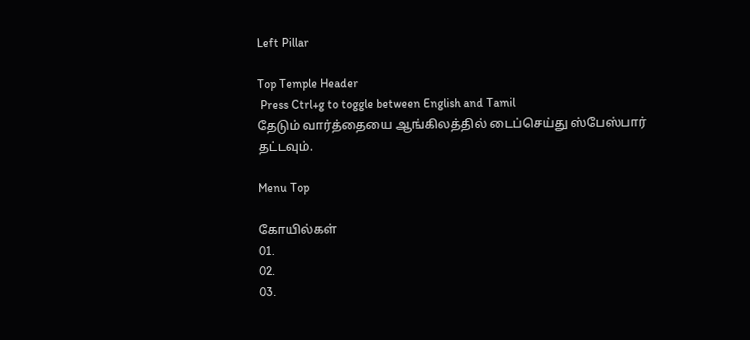Left Pillar

Top Temple Header
 Press Ctrl+g to toggle between English and Tamil
தேடும் வார்த்தையை ஆங்கிலத்தில் டைப்செய்து ஸ்பேஸ்பார் தட்டவும்.

Menu Top

கோயில்கள்
01.
02.
03.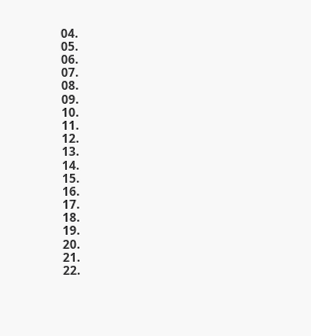04.
05.
06.
07.
08.
09.
10.
11.
12.
13.
14.
15.
16.
17.
18.
19.
20.
21.
22.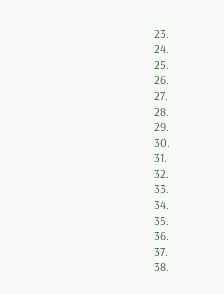23.
24.
25.
26.
27.
28.
29.
30.
31.
32.
33.
34.
35.
36.
37.
38.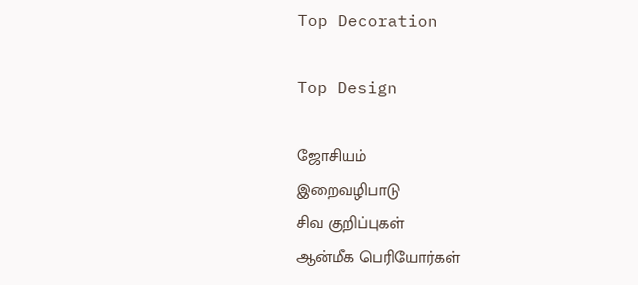Top Decoration

Top Design

ஜோசியம்
இறைவழிபாடு
சிவ குறிப்புகள்
ஆன்மீக பெரியோர்கள்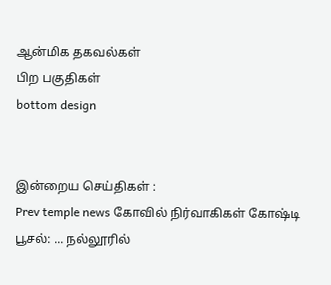ஆன்மிக தகவல்கள்
பிற பகுதிகள்
bottom design


இன்றைய செய்திகள் :
Prev temple news கோவில் நிர்வாகிகள் கோஷ்டி பூசல்: ... நல்லூரில்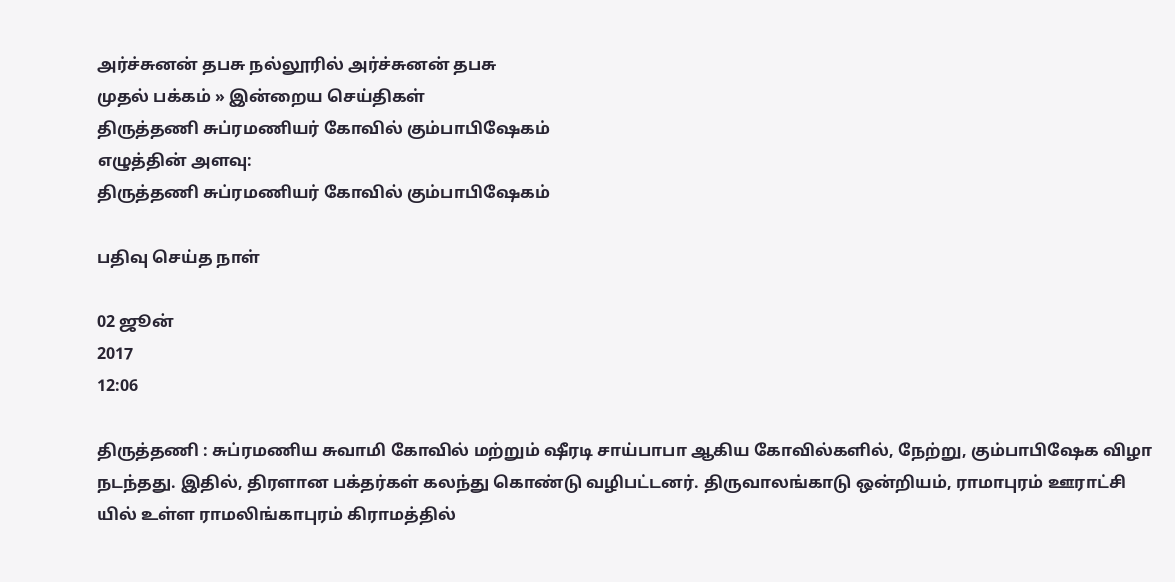அர்ச்சுனன் தபசு நல்லூரில் அர்ச்சுனன் தபசு
முதல் பக்கம் » இன்றைய செய்திகள்
திருத்தணி சுப்ரமணியர் கோவில் கும்பாபிஷேகம்
எழுத்தின் அளவு:
திருத்தணி சுப்ரமணியர் கோவில் கும்பாபிஷேகம்

பதிவு செய்த நாள்

02 ஜூன்
2017
12:06

திருத்தணி : சுப்ரமணிய சுவாமி கோவில் மற்றும் ஷீரடி சாய்பாபா ஆகிய கோவில்களில், நேற்று, கும்பாபிஷேக விழா நடந்தது. இதில், திரளான பக்தர்கள் கலந்து கொண்டு வழிபட்டனர். திருவாலங்காடு ஒன்றியம், ராமாபுரம் ஊராட்சி யில் உள்ள ராமலிங்காபுரம் கிராமத்தில்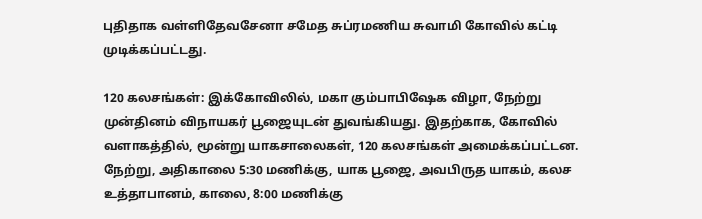புதிதாக வள்ளிதேவசேனா சமேத சுப்ரமணிய சுவாமி கோவில் கட்டி முடிக்கப்பட்டது.

120 கலசங்கள்: இக்கோவிலில், மகா கும்பாபிஷேக விழா, நேற்று முன்தினம் விநாயகர் பூஜையுடன் துவங்கியது. இதற்காக, கோவில் வளாகத்தில், மூன்று யாகசாலைகள், 120 கலசங்கள் அமைக்கப்பட்டன. நேற்று, அதிகாலை 5:30 மணிக்கு, யாக பூஜை, அவபிருத யாகம், கலச உத்தாபானம், காலை, 8:00 மணிக்கு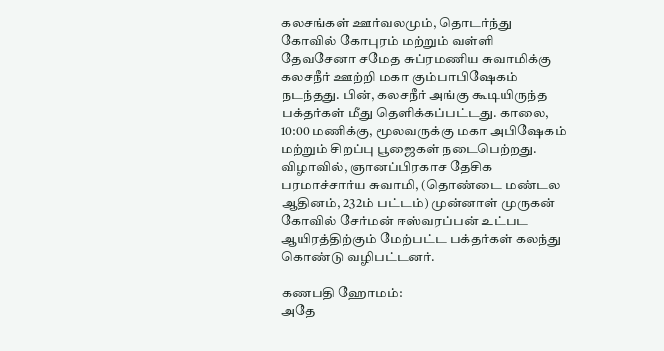கலசங்கள் ஊர்வலமும், தொடர்ந்து கோவில் கோபுரம் மற்றும் வள்ளி தேவசேனா சமேத சுப்ரமணிய சுவாமிக்கு கலசநீர் ஊற்றி மகா கும்பாபிஷேகம் நடந்தது. பின், கலசநீர் அங்கு கூடியிருந்த பக்தர்கள் மீது தெளிக்கப்பட்டது. காலை, 10:00 மணிக்கு, மூலவருக்கு மகா அபிஷேகம் மற்றும் சிறப்பு பூஜைகள் நடைபெற்றது. விழாவில், ஞானப்பிரகாச தேசிக பரமாச்சார்ய சுவாமி, (தொண்டை மண்டல ஆதினம், 232ம் பட்டம்) முன்னாள் முருகன் கோவில் சேர்மன் ஈஸ்வரப்பன் உட்பட ஆயிரத்திற்கும் மேற்பட்ட பக்தர்கள் கலந்து கொண்டு வழிபட்டனர்.

கணபதி ஹோமம்:
அதே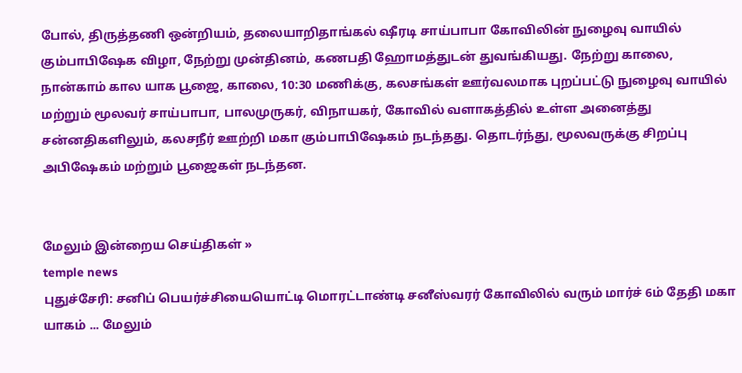போல், திருத்தணி ஒன்றியம், தலையாறிதாங்கல் ஷீரடி சாய்பாபா கோவிலின் நுழைவு வாயில் கும்பாபிஷேக விழா, நேற்று முன்தினம், கணபதி ஹோமத்துடன் துவங்கியது. நேற்று காலை, நான்காம் கால யாக பூஜை, காலை, 10:30 மணிக்கு, கலசங்கள் ஊர்வலமாக புறப்பட்டு நுழைவு வாயில் மற்றும் மூலவர் சாய்பாபா, பாலமுருகர், விநாயகர், கோவில் வளாகத்தில் உள்ள அனைத்து சன்னதிகளிலும், கலசநீர் ஊற்றி மகா கும்பாபிஷேகம் நடந்தது. தொடர்ந்து, மூலவருக்கு சிறப்பு அபிஷேகம் மற்றும் பூஜைகள் நடந்தன.


மேலும் இன்றைய செய்திகள் »
temple news
புதுச்சேரி: சனிப் பெயர்ச்சியையொட்டி மொரட்டாண்டி சனீஸ்வரர் கோவிலில் வரும் மார்ச் 6ம் தேதி மகா யாகம் ... மேலும்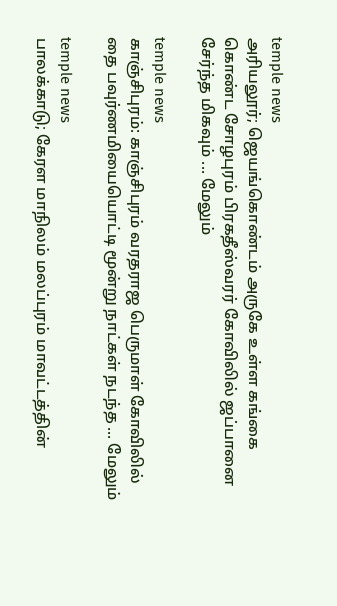temple news
அரியலூர்; ஜெயங்கொண்டம் அருகே உள்ள கங்கை கொண்ட சோழபுரம் பிரகதீஸ்வரர் கோவிலில் ஜப்பானை சேர்ந்த மிகவும் ... மேலும்

temple news
காஞ்சிபுரம்: காஞ்சிபுரம் வரதராஜ பெருமாள் கோவிலில் தை பவுர்ணமியையொட்டி மூன்று நாட்கள் நடந்த ... மேலும்

temple news
பாலக்காடு; கேரள மாநிலம் மலப்புரம் மாவட்டத்தின்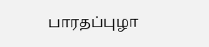பாரதப்புழா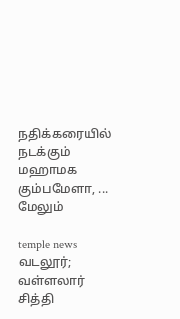நதிக்கரையில் நடக்கும் மஹாமக கும்பமேளா, ... மேலும்

temple news
வடலூர்; வள்ளலார் சித்தி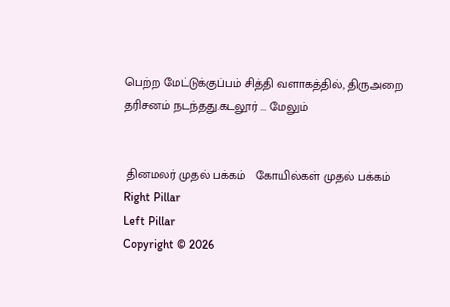பெற்ற மேட்டுக்குப்பம் சித்தி வளாகத்தில், திருஅறை தரிசனம் நடந்தது.கடலூர் ... மேலும்


 தினமலர் முதல் பக்கம்   கோயில்கள் முதல் பக்கம்
Right Pillar
Left Pillar
Copyright © 2026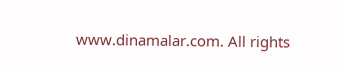www.dinamalar.com. All rights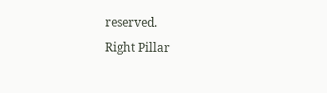reserved.
Right Pillar